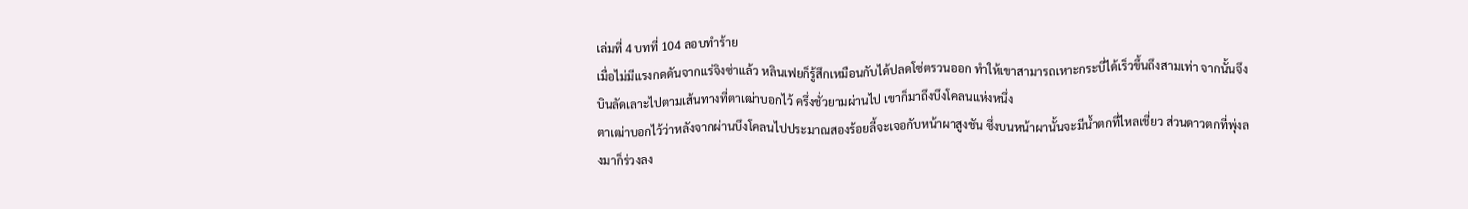เล่มที่ 4 บทที่ 104 ลอบทำร้าย
เมื่อไม่มีแรงกดดันจากแร่จิงซ่าแล้ว หลินเฟยก็รู้สึกเหมือนกับได้ปลดโซ่ตรวนออก ทำให้เขาสามารถเหาะกระบี่ได้เร็วขึ้นถึงสามเท่า จากนั้นจึงบินลัดเลาะไปตามเส้นทางที่ตาเฒ่าบอกไว้ ครึ่งชั่วยามผ่านไป เขาก็มาถึงบึงโคลนแห่งหนึ่ง
ตาเฒ่าบอกไว้ว่าหลังจากผ่านบึงโคลนไปประมาณสองร้อยลี้จะเจอกับหน้าผาสูงชัน ซึ่งบนหน้าผานั้นจะมีน้ำตกที่ไหลเชี่ยว ส่วนดาวตกที่พุ่งลงมาก็ร่วงลง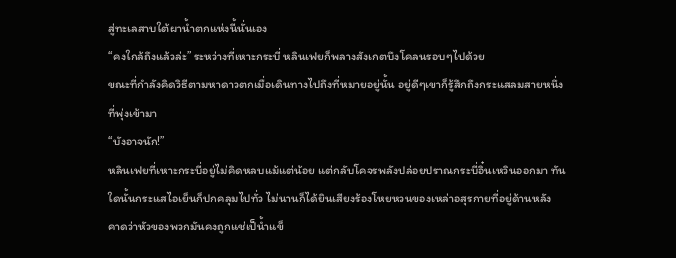สู่ทะเลสาบใต้ผาน้ำตกแห่งนี้นั่นเอง
“คงใกล้ถึงแล้วล่ะ” ระหว่างที่เหาะกระบี่ หลินเฟยก็พลางสังเกตบึงโคลนรอบๆไปด้วย
ขณะที่กำลังคิดวิธีตามหาดาวตกเมื่อเดินทางไปถึงที่หมายอยู่นั้น อยู่ดีๆเขาก็รู้สึกถึงกระแสลมสายหนึ่งที่พุ่งเข้ามา
“บังอาจนัก!”
หลินเฟยที่เหาะกระบี่อยู่ไม่คิดหลบแม้แต่น้อย แต่กลับโคจรพลังปล่อยปราณกระบี่อิ๋นเหวินออกมา ทันใดนั้นกระแสไอเย็นก็ปกคลุมไปทั่ว ไม่นานก็ได้ยินเสียงร้องโหยหวนของเหล่าอสุรกายที่อยู่ด้านหลัง คาดว่าหัวของพวกมันคงถูกแช่เป็น้ำแข็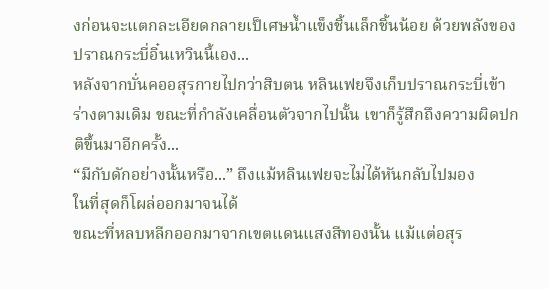งก่อนจะแตกละเอียดกลายเป็เศษน้ำแข็งชิ้นเล็กชิ้นน้อย ด้วยพลังของปราณกระบี่อิ๋นเหวินนี้เอง...
หลังจากบั่นคออสุรกายไปกว่าสิบตน หลินเฟยจึงเก็บปราณกระบี่เข้าร่างตามเดิม ขณะที่กำลังเคลื่อนตัวจากไปนั้น เขาก็รู้สึกถึงความผิดปกติขึ้นมาอีกครั้ง...
“มีกับดักอย่างนั้นหรือ...” ถึงแม้หลินเฟยจะไม่ได้หันกลับไปมอง
ในที่สุดก็โผล่ออกมาจนได้
ขณะที่หลบหลีกออกมาจากเขตแดนแสงสีทองนั้น แม้แต่อสุร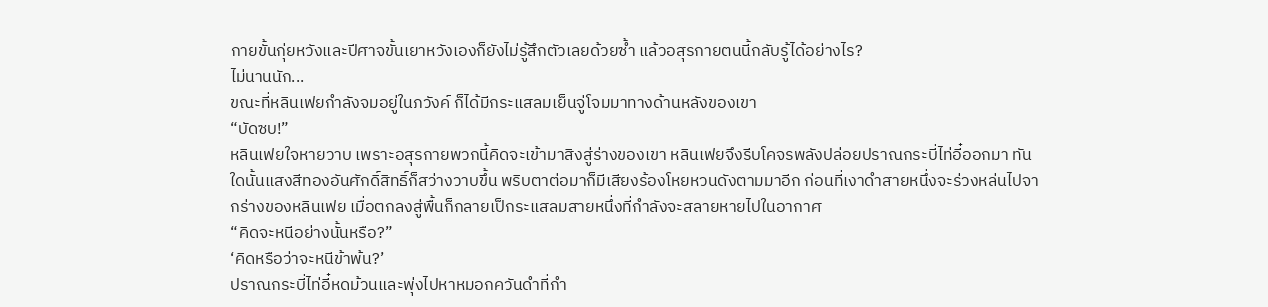กายขั้นกุ่ยหวังและปีศาจขั้นเยาหวังเองก็ยังไม่รู้สึกตัวเลยด้วยซ้ำ แล้วอสุรกายตนนี้กลับรู้ได้อย่างไร?
ไม่นานนัก...
ขณะที่หลินเฟยกำลังจมอยู่ในภวังค์ ก็ได้มีกระแสลมเย็นจู่โจมมาทางด้านหลังของเขา
“บัดซบ!”
หลินเฟยใจหายวาบ เพราะอสุรกายพวกนี้คิดจะเข้ามาสิงสู่ร่างของเขา หลินเฟยจึงรีบโคจรพลังปล่อยปราณกระบี่ไท่อี๋ออกมา ทันใดนั้นแสงสีทองอันศักดิ์สิทธิ์ก็สว่างวาบขึ้น พริบตาต่อมาก็มีเสียงร้องโหยหวนดังตามมาอีก ก่อนที่เงาดำสายหนึ่งจะร่วงหล่นไปจากร่างของหลินเฟย เมื่อตกลงสู่พื้นก็กลายเป็กระแสลมสายหนึ่งที่กำลังจะสลายหายไปในอากาศ
“คิดจะหนีอย่างนั้นหรือ?”
‘คิดหรือว่าจะหนีข้าพ้น?’
ปราณกระบี่ไท่อี๋หดม้วนและพุ่งไปหาหมอกควันดำที่กำ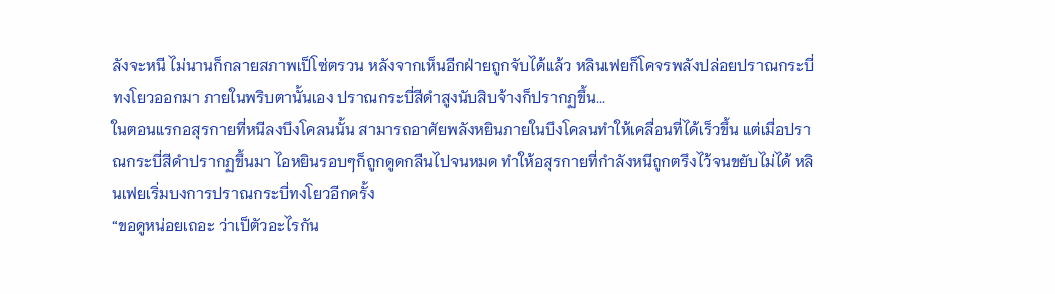ลังจะหนี ไม่นานก็กลายสภาพเป็โซ่ตรวน หลังจากเห็นอีกฝ่ายถูกจับได้แล้ว หลินเฟยก็โคจรพลังปล่อยปราณกระบี่ทงโยวออกมา ภายในพริบตานั้นเอง ปราณกระบี่สีดำสูงนับสิบจ้างก็ปรากฏขึ้น...
ในตอนแรกอสุรกายที่หนีลงบึงโคลนนั้น สามารถอาศัยพลังหยินภายในบึงโคลนทำให้เคลื่อนที่ได้เร็วขึ้น แต่เมื่อปราณกระบี่สีดำปรากฏขึ้นมา ไอหยินรอบๆก็ถูกดูดกลืนไปจนหมด ทำให้อสุรกายที่กำลังหนีถูกตรึงไว้จนขยับไม่ได้ หลินเฟยเริ่มบงการปราณกระบี่ทงโยวอีกครั้ง
“ขอดูหน่อยเถอะ ว่าเป็ตัวอะไรกัน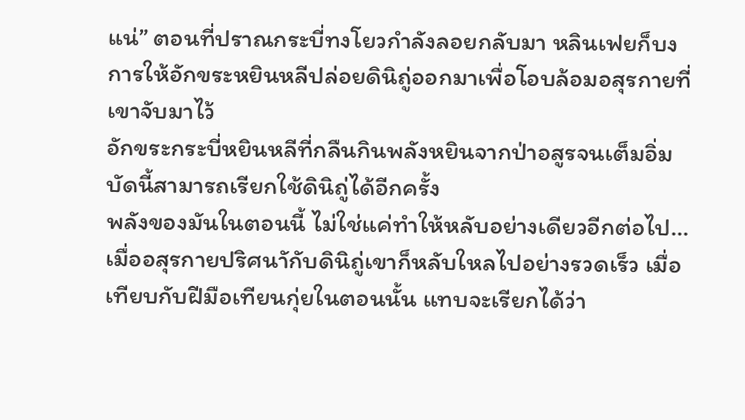แน่” ตอนที่ปราณกระบี่ทงโยวกำลังลอยกลับมา หลินเฟยก็บงการให้อักขระหยินหลีปล่อยดินิถู่ออกมาเพื่อโอบล้อมอสุรกายที่เขาจับมาไว้
อักขระกระบี่หยินหลีที่กลืนกินพลังหยินจากป่าอสูรจนเต็มอิ่ม บัดนี้สามารถเรียกใช้ดินิถู่ได้อีกครั้ง
พลังของมันในตอนนี้ ไม่ใช่แค่ทำให้หลับอย่างเดียวอีกต่อไป...
เมื่ออสุรกายปริศนาักับดินิถู่เขาก็หลับใหลไปอย่างรวดเร็ว เมื่อเทียบกับฝีมือเทียนกุ่ยในตอนนั้น แทบจะเรียกได้ว่า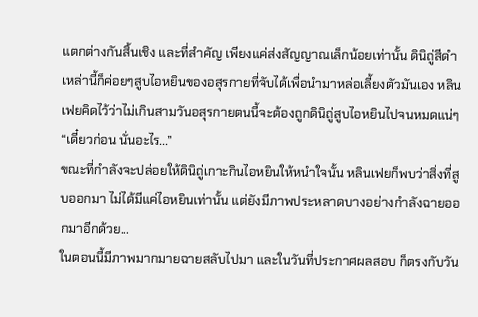แตกต่างกันสิ้นเชิง และที่สำคัญ เพียงแค่ส่งสัญญาณเล็กน้อยเท่านั้น ดินิถู่สีดำเหล่านี้ก็ค่อยๆสูบไอหยินของอสุรกายที่จับได้เพื่อนำมาหล่อเลี้ยงตัวมันเอง หลินเฟยคิดไว้ว่าไม่เกินสามวันอสุรกายตนนี้จะต้องถูกดินิถู่สูบไอหยินไปจนหมดแน่ๆ
“เดี๋ยวก่อน นั่นอะไร...”
ขณะที่กำลังจะปล่อยให้ดินิถู่เกาะกินไอหยินให้หนำใจนั้น หลินเฟยก็พบว่าสิ่งที่สูบออกมา ไม่ได้มีแค่ไอหยินเท่านั้น แต่ยังมีภาพประหลาดบางอย่างกำลังฉายออกมาอีกด้วย...
ในตอนนี้มีภาพมากมายฉายสลับไปมา และในวันที่ประกาศผลสอบ ก็ตรงกับวัน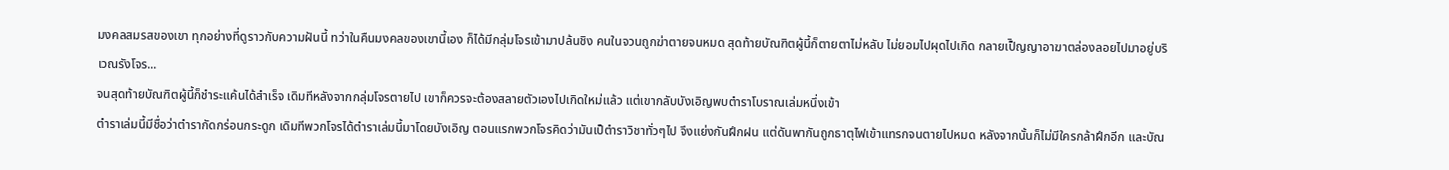มงคลสมรสของเขา ทุกอย่างที่ดูราวกับความฝันนี้ ทว่าในคืนมงคลของเขานี้เอง ก็ได้มีกลุ่มโจรเข้ามาปล้นชิง คนในจวนถูกฆ่าตายจนหมด สุดท้ายบัณฑิตผู้นี้ก็ตายตาไม่หลับ ไม่ยอมไปผุดไปเกิด กลายเป็ิญญาอาฆาตล่องลอยไปมาอยู่บริเวณรังโจร...
จนสุดท้ายบัณฑิตผู้นี้ก็ชำระแค้นได้สำเร็จ เดิมทีหลังจากกลุ่มโจรตายไป เขาก็ควรจะต้องสลายตัวเองไปเกิดใหม่แล้ว แต่เขากลับบังเอิญพบตำราโบราณเล่มหนึ่งเข้า
ตำราเล่มนี้มีชื่อว่าตำรากัดกร่อนกระดูก เดิมทีพวกโจรได้ตำราเล่มนี้มาโดยบังเอิญ ตอนแรกพวกโจรคิดว่ามันเป็ตำราวิชาทั่วๆไป จึงแย่งกันฝึกฝน แต่ดันพากันถูกธาตุไฟเข้าแทรกจนตายไปหมด หลังจากนั้นก็ไม่มีใครกล้าฝึกอีก และบัณ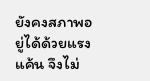ยังคงสภาพอยู่ได้ด้วยแรงแค้น จึงไม่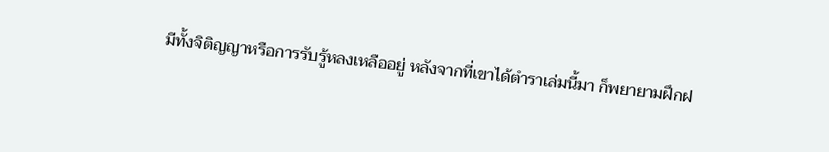มีทั้งจิติญญาหรือการรับรู้หลงเหลืออยู่ หลังจากที่เขาได้ตำราเล่มนี้มา ก็พยายามฝึกฝ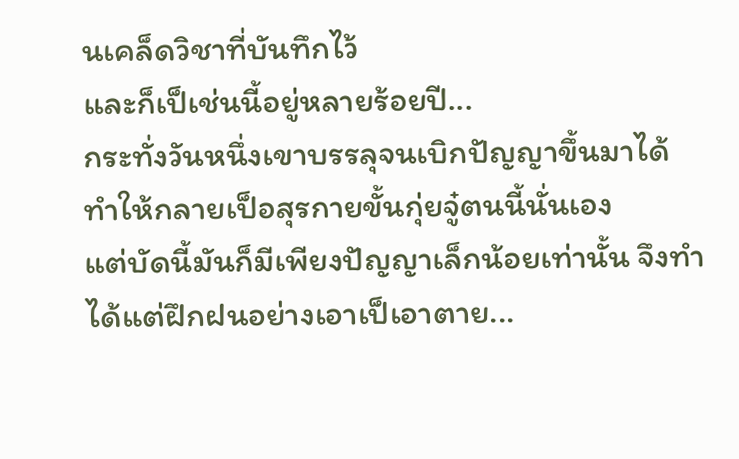นเคล็ดวิชาที่บันทึกไว้
และก็เป็เช่นนี้อยู่หลายร้อยปี...
กระทั่งวันหนึ่งเขาบรรลุจนเบิกปัญญาขึ้นมาได้ ทำให้กลายเป็อสุรกายขั้นกุ่ยจู๋ตนนี้นั่นเอง
แต่บัดนี้มันก็มีเพียงปัญญาเล็กน้อยเท่านั้น จึงทำได้แต่ฝึกฝนอย่างเอาเป็เอาตาย...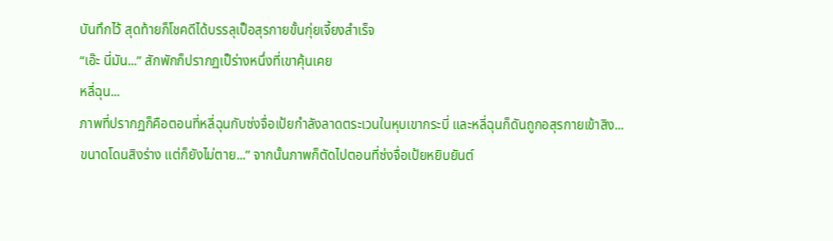บันทึกไว้ สุดท้ายก็โชคดีได้บรรลุเป็อสุรกายขั้นกุ่ยเจี้ยงสำเร็จ
“เอ๊ะ นี่มัน...” สักพักก็ปรากฏเป็ร่างหนึ่งที่เขาคุ้นเคย
หลี่ฉุน...
ภาพที่ปรากฏก็คือตอนที่หลี่ฉุนกับซ่งจื่อเป้ยกำลังลาดตระเวนในหุบเขากระบี่ และหลี่ฉุนก็ดันถูกอสุรกายเข้าสิง...
ขนาดโดนสิงร่าง แต่ก็ยังไม่ตาย...” จากนั้นภาพก็ตัดไปตอนที่ซ่งจื่อเป้ยหยิบยันต์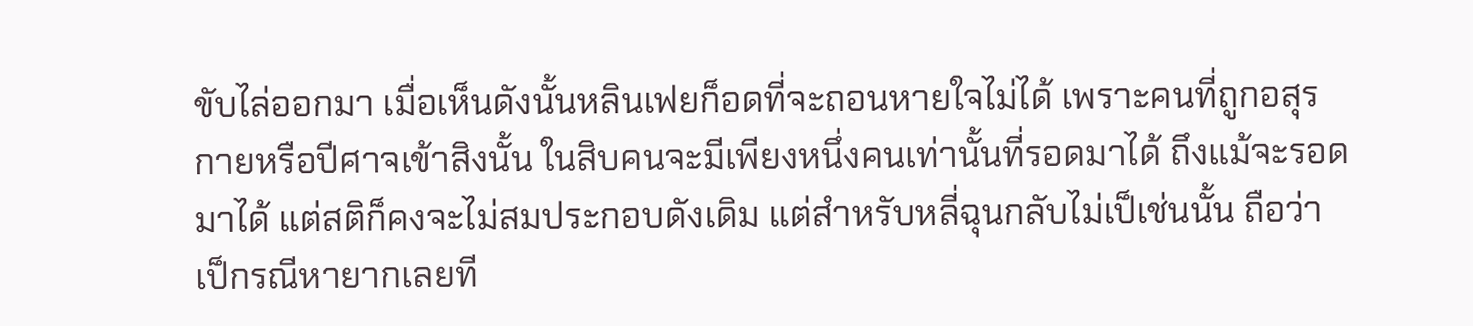ขับไล่ออกมา เมื่อเห็นดังนั้นหลินเฟยก็อดที่จะถอนหายใจไม่ได้ เพราะคนที่ถูกอสุรกายหรือปีศาจเข้าสิงนั้น ในสิบคนจะมีเพียงหนึ่งคนเท่านั้นที่รอดมาได้ ถึงแม้จะรอดมาได้ แต่สติก็คงจะไม่สมประกอบดังเดิม แต่สำหรับหลี่ฉุนกลับไม่เป็เช่นนั้น ถือว่าเป็กรณีหายากเลยที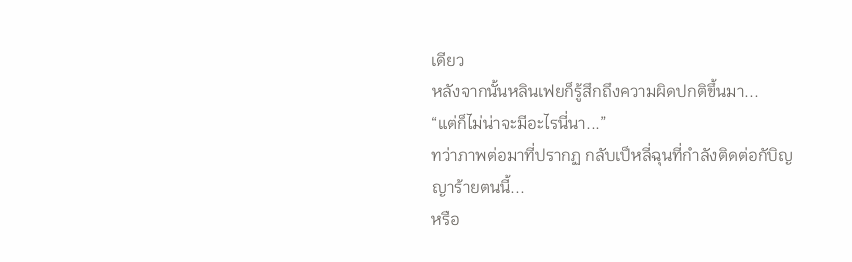เดียว
หลังจากนั้นหลินเฟยก็รู้สึกถึงความผิดปกติขึ้นมา...
“แต่ก็ไม่น่าจะมีอะไรนี่นา...”
ทว่าภาพต่อมาที่ปรากฏ กลับเป็หลี่ฉุนที่กำลังติดต่อกับิญญาร้ายตนนี้...
หรือ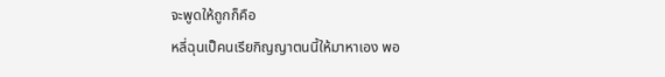จะพูดให้ถูกก็คือ
หลี่ฉุนเป็คนเรียกิญญาตนนี้ให้มาหาเอง พอ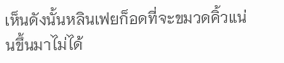เห็นดังนั้นหลินเฟยก็อดที่จะขมวดคิ้วแน่นขึ้นมาไม่ได้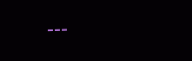---